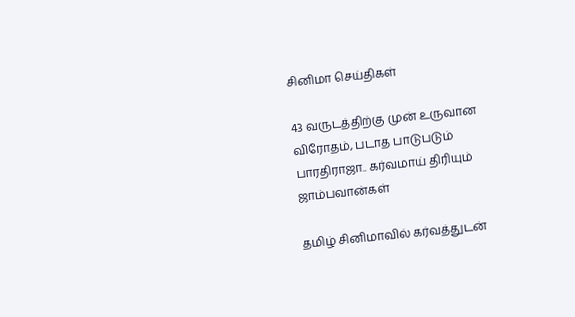சினிமா செய்திகள்

43 வருடத்திற்கு முன் உருவான விரோதம், படாத பாடுபடும் பாரதிராஜா.. கர்வமாய் திரியும் ஜாம்பவான்கள்

தமிழ் சினிமாவில் கர்வத்துடன்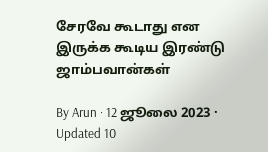சேரவே கூடாது என இருக்க கூடிய இரண்டு ஜாம்பவான்கள்

By Arun · 12 ஜூலை 2023 · Updated 10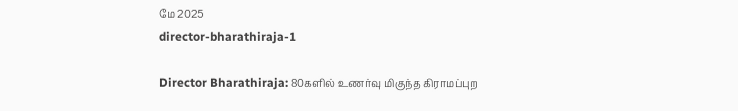மே 2025
director-bharathiraja-1

Director Bharathiraja: 80களில் உணர்வு மிகுந்த கிராமப்புற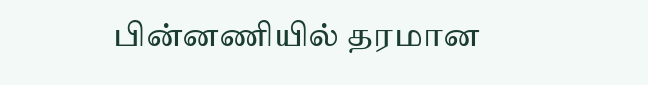பின்னணியில் தரமான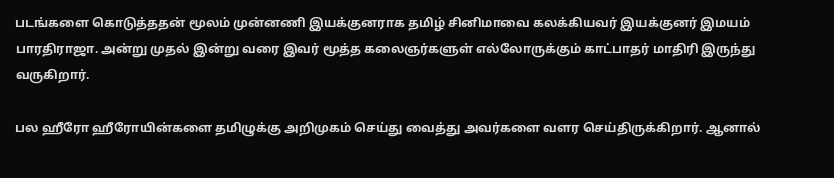படங்களை கொடுத்ததன் மூலம் முன்னணி இயக்குனராக தமிழ் சினிமாவை கலக்கியவர் இயக்குனர் இமயம் பாரதிராஜா. அன்று முதல் இன்று வரை இவர் மூத்த கலைஞர்களுள் எல்லோருக்கும் காட்பாதர் மாதிரி இருந்து வருகிறார்.

பல ஹீரோ ஹீரோயின்களை தமிழுக்கு அறிமுகம் செய்து வைத்து அவர்களை வளர செய்திருக்கிறார். ஆனால்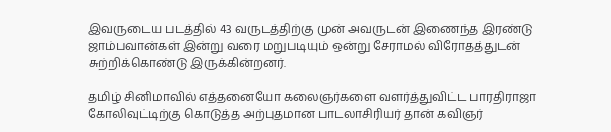இவருடைய படத்தில் 43 வருடத்திற்கு முன் அவருடன் இணைந்த இரண்டு ஜாம்பவான்கள் இன்று வரை மறுபடியும் ஒன்று சேராமல் விரோதத்துடன் சுற்றிக்கொண்டு இருக்கின்றனர்.

தமிழ் சினிமாவில் எத்தனையோ கலைஞர்களை வளர்த்துவிட்ட பாரதிராஜா கோலிவுட்டிற்கு கொடுத்த அற்புதமான பாடலாசிரியர் தான் கவிஞர்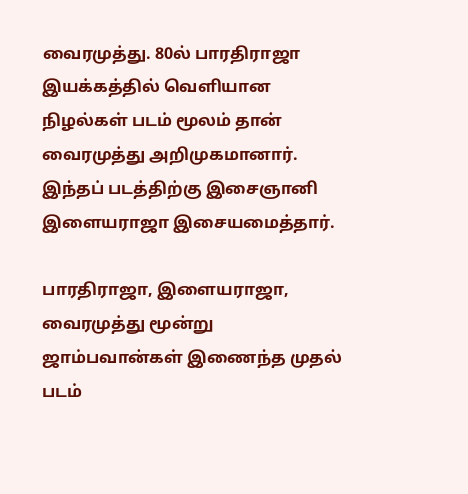வைரமுத்து. 80ல் பாரதிராஜா இயக்கத்தில் வெளியான நிழல்கள் படம் மூலம் தான் வைரமுத்து அறிமுகமானார். இந்தப் படத்திற்கு இசைஞானி இளையராஜா இசையமைத்தார்.

பாரதிராஜா, இளையராஜா, வைரமுத்து மூன்று ஜாம்பவான்கள் இணைந்த முதல் படம்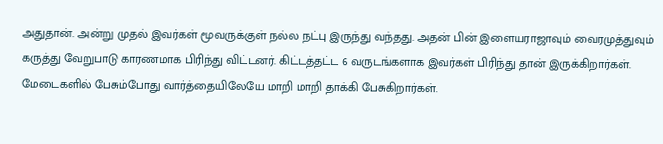அதுதான். அன்று முதல் இவர்கள் மூவருக்குள் நல்ல நட்பு இருந்து வந்தது. அதன் பின் இளையராஜாவும் வைரமுத்துவும் கருத்து வேறுபாடு காரணமாக பிரிந்து விட்டனர். கிட்டத்தட்ட 6 வருடங்களாக இவர்கள் பிரிந்து தான் இருக்கிறார்கள். மேடைகளில் பேசும்போது வார்த்தையிலேயே மாறி மாறி தாக்கி பேசுகிறார்கள்.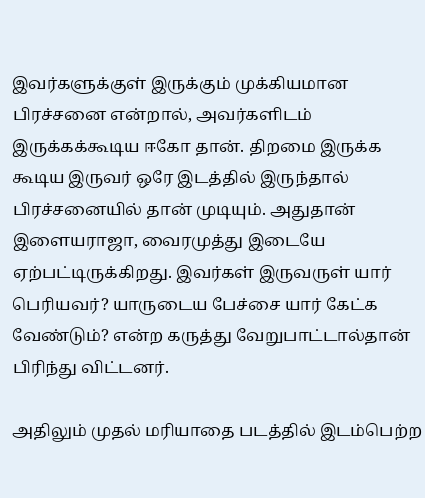இவர்களுக்குள் இருக்கும் முக்கியமான பிரச்சனை என்றால், அவர்களிடம் இருக்கக்கூடிய ஈகோ தான். திறமை இருக்க கூடிய இருவர் ஒரே இடத்தில் இருந்தால் பிரச்சனையில் தான் முடியும். அதுதான் இளையராஜா, வைரமுத்து இடையே ஏற்பட்டிருக்கிறது. இவர்கள் இருவருள் யார் பெரியவர்? யாருடைய பேச்சை யார் கேட்க வேண்டும்? என்ற கருத்து வேறுபாட்டால்தான் பிரிந்து விட்டனர்.

அதிலும் முதல் மரியாதை படத்தில் இடம்பெற்ற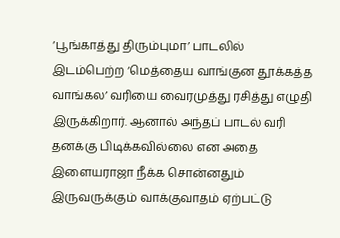‘பூங்காத்து திரும்புமா’ பாடலில் இடம்பெற்ற ‘மெத்தைய வாங்குன தூக்கத்த வாங்கல’ வரியை வைரமுத்து ரசித்து எழுதி இருக்கிறார். ஆனால் அந்தப் பாடல் வரி தனக்கு பிடிக்கவில்லை என அதை இளையராஜா நீக்க சொன்னதும் இருவருக்கும் வாக்குவாதம் ஏற்பட்டு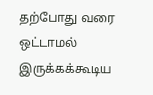தற்போது வரை ஒட்டாமல் இருக்கக்கூடிய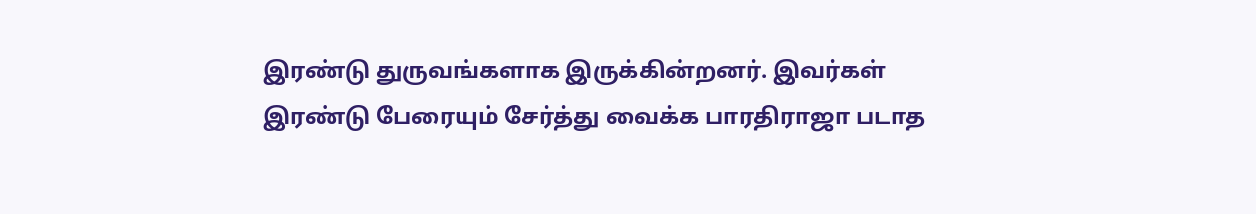இரண்டு துருவங்களாக இருக்கின்றனர். இவர்கள் இரண்டு பேரையும் சேர்த்து வைக்க பாரதிராஜா படாத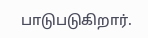பாடுபடுகிறார்.